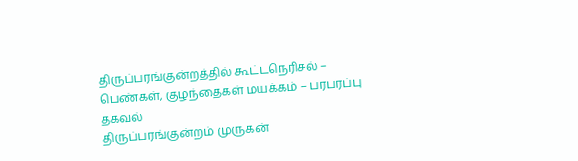திருப்பரங்குன்றத்தில் கூட்டநெரிசல் – பெண்கள், குழந்தைகள் மயக்கம் – பரபரப்பு தகவல்
திருப்பரங்குன்றம் முருகன்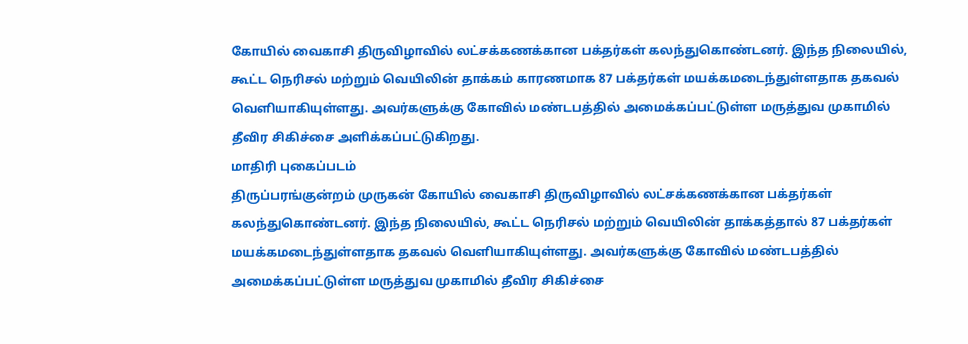கோயில் வைகாசி திருவிழாவில் லட்சக்கணக்கான பக்தர்கள் கலந்துகொண்டனர். இந்த நிலையில், கூட்ட நெரிசல் மற்றும் வெயிலின் தாக்கம் காரணமாக 87 பக்தர்கள் மயக்கமடைந்துள்ளதாக தகவல் வெளியாகியுள்ளது. அவர்களுக்கு கோவில் மண்டபத்தில் அமைக்கப்பட்டுள்ள மருத்துவ முகாமில் தீவிர சிகிச்சை அளிக்கப்பட்டுகிறது.
மாதிரி புகைப்படம்
திருப்பரங்குன்றம் முருகன் கோயில் வைகாசி திருவிழாவில் லட்சக்கணக்கான பக்தர்கள் கலந்துகொண்டனர். இந்த நிலையில், கூட்ட நெரிசல் மற்றும் வெயிலின் தாக்கத்தால் 87 பக்தர்கள் மயக்கமடைந்துள்ளதாக தகவல் வெளியாகியுள்ளது. அவர்களுக்கு கோவில் மண்டபத்தில் அமைக்கப்பட்டுள்ள மருத்துவ முகாமில் தீவிர சிகிச்சை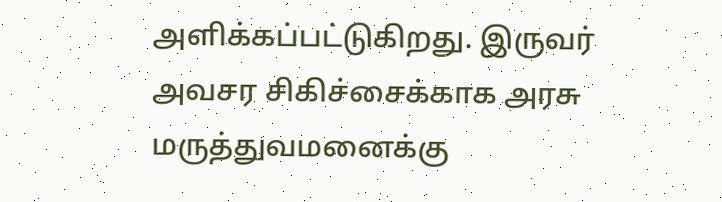அளிக்கப்பட்டுகிறது. இருவர் அவசர சிகிச்சைக்காக அரசு மருத்துவமனைக்கு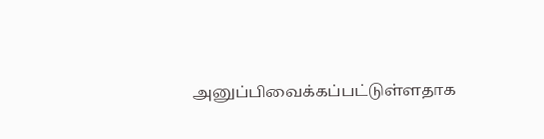அனுப்பிவைக்கப்பட்டுள்ளதாக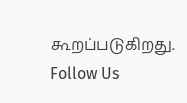கூறப்படுகிறது.
Follow Us